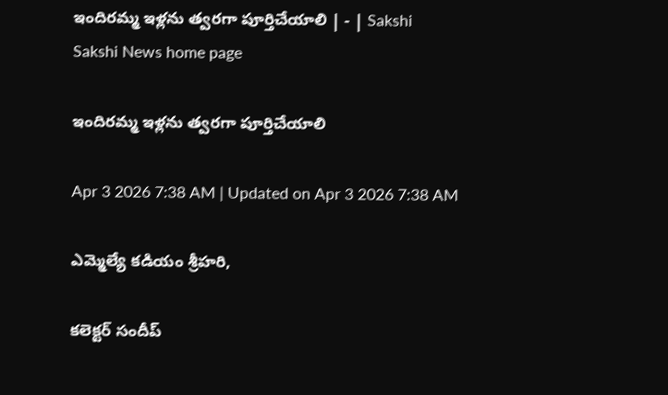ఇందిరమ్మ ఇళ్లను త్వరగా పూర్తిచేయాలి | - | Sakshi
Sakshi News home page

ఇందిరమ్మ ఇళ్లను త్వరగా పూర్తిచేయాలి

Apr 3 2026 7:38 AM | Updated on Apr 3 2026 7:38 AM

ఎమ్మెల్యే కడియం శ్రీహరి,

కలెక్టర్‌ సందీప్‌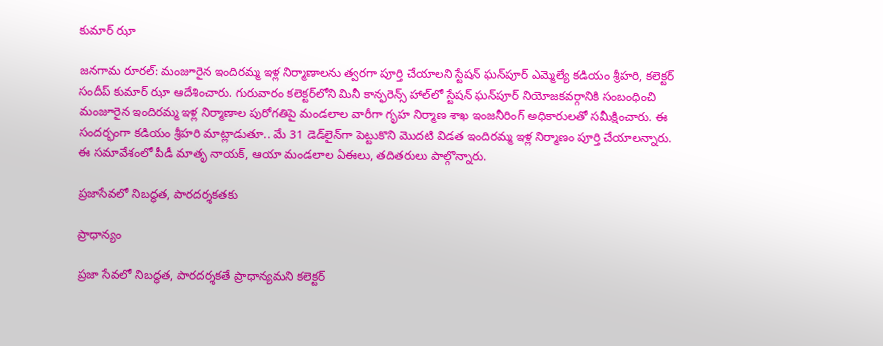కుమార్‌ ఝా

జనగామ రూరల్‌: మంజూరైన ఇందిరమ్మ ఇళ్ల నిర్మాణాలను త్వరగా పూర్తి చేయాలని స్టేషన్‌ ఘన్‌పూర్‌ ఎమ్మెల్యే కడియం శ్రీహరి, కలెక్టర్‌ సందీప్‌ కుమార్‌ ఝా ఆదేశించారు. గురువారం కలెక్టర్‌లోని మినీ కాన్ఫరెన్స్‌ హాల్‌లో స్టేషన్‌ ఘన్‌పూర్‌ నియోజకవర్గానికి సంబంధించి మంజూరైన ఇందిరమ్మ ఇళ్ల నిర్మాణాల పురోగతిపై మండలాల వారీగా గృహ నిర్మాణ శాఖ ఇంజనీరింగ్‌ అధికారులతో సమీక్షించారు. ఈ సందర్భంగా కడియం శ్రీహరి మాట్లాడుతూ.. మే 31 డెడ్‌లైన్‌గా పెట్టుకొని మొదటి విడత ఇందిరమ్మ ఇళ్ల నిర్మాణం పూర్తి చేయాలన్నారు. ఈ సమావేశంలో పీడీ మాతృ నాయక్‌, ఆయా మండలాల ఏఈలు, తదితరులు పాల్గొన్నారు.

ప్రజాసేవలో నిబద్ధత, పారదర్శకతకు

ప్రాధాన్యం

ప్రజా సేవలో నిబద్ధత, పారదర్శకతే ప్రాధాన్యమని కలెక్టర్‌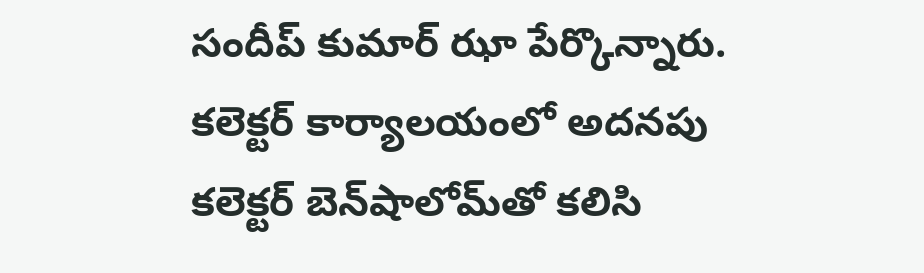సందీప్‌ కుమార్‌ ఝా పేర్కొన్నారు. కలెక్టర్‌ కార్యాలయంలో అదనపు కలెక్టర్‌ బెన్‌షాలోమ్‌తో కలిసి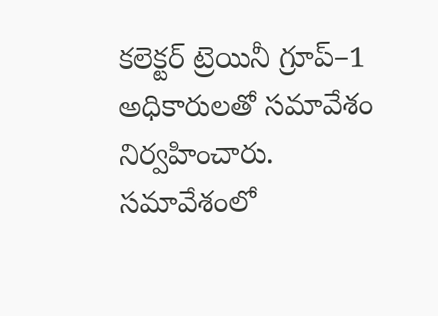కలెక్టర్‌ ట్రెయినీ గ్రూప్‌–1 అధికారులతో సమావేశం నిర్వహించారు. సమావేశంలో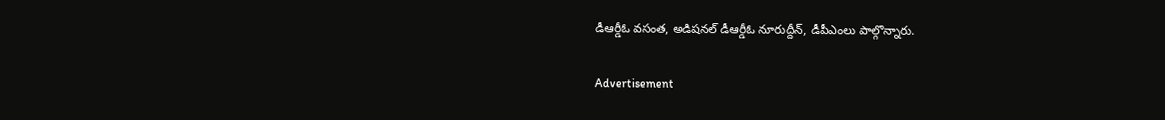డీఆర్డీఓ వసంత, అడిషనల్‌ డీఆర్డీఓ నూరుద్దీన్‌, డీపీఎంలు పాల్గొన్నారు.

Advertisement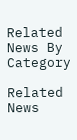Related News By Category

Related News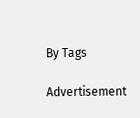By Tags

Advertisement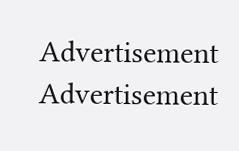Advertisement
Advertisement